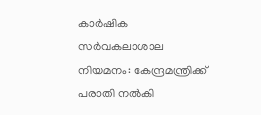കാർഷിക സർവകലാശാല നിയമനം: കേന്ദ്രമന്ത്രിക്ക് പരാതി നൽകി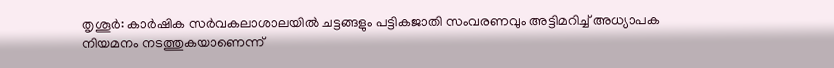തൃശൂർ: കാർഷിക സർവകലാശാലയിൽ ചട്ടങ്ങളും പട്ടികജാതി സംവരണവും അട്ടിമറിച്ച് അധ്യാപക നിയമനം നടത്തുകയാണെന്ന്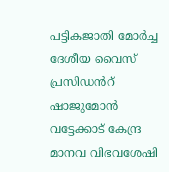പട്ടികജാതി മോർച്ച ദേശീയ വൈസ് പ്രസിഡൻറ് ഷാജുമോൻ വട്ടേക്കാട് കേന്ദ്ര മാനവ വിഭവശേഷി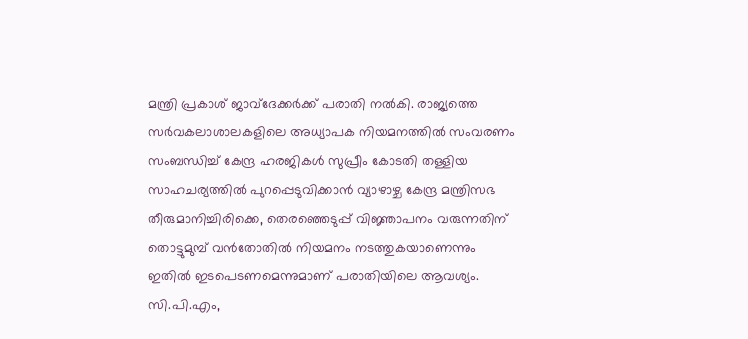മന്ത്രി പ്രകാശ് ജാവ്ദേക്കർക്ക് പരാതി നൽകി. രാജ്യത്തെ സർവകലാശാലകളിലെ അധ്യാപക നിയമനത്തിൽ സംവരണം സംബന്ധിച്ച് കേന്ദ്ര ഹരജികൾ സുപ്രീം കോടതി തള്ളിയ സാഹചര്യത്തിൽ പുറപ്പെടുവിക്കാൻ വ്യാഴാഴ്ച കേന്ദ്ര മന്ത്രിസഭ തീരുമാനിച്ചിരിക്കെ, തെരഞ്ഞെടുപ്പ് വിജ്ഞാപനം വരുന്നതിന് തൊട്ടുമുമ്പ് വൻതോതിൽ നിയമനം നടത്തുകയാണെന്നും ഇതിൽ ഇടപെടണമെന്നുമാണ് പരാതിയിലെ ആവശ്യം. സി.പി.എം,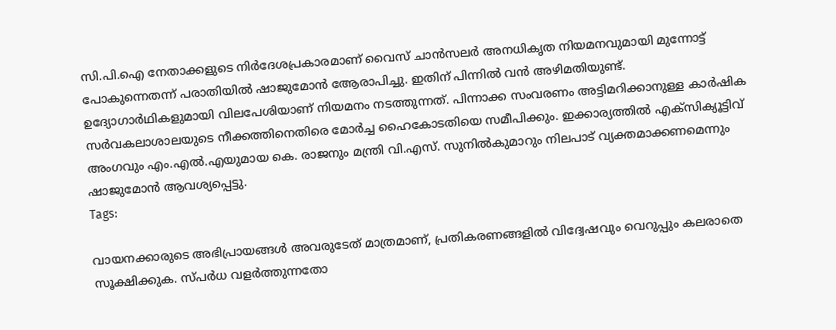സി.പി.ഐ നേതാക്കളുടെ നിർദേശപ്രകാരമാണ് വൈസ് ചാൻസലർ അനധികൃത നിയമനവുമായി മുന്നോട്ട് പോകുന്നെതന്ന് പരാതിയിൽ ഷാജുമോൻ ആേരാപിച്ചു. ഇതിന് പിന്നിൽ വൻ അഴിമതിയുണ്ട്. ഉദ്യോഗാർഥികളുമായി വിലപേശിയാണ് നിയമനം നടത്തുന്നത്. പിന്നാക്ക സംവരണം അട്ടിമറിക്കാനുള്ള കാർഷിക സർവകലാശാലയുടെ നീക്കത്തിനെതിരെ മോർച്ച ഹൈകോടതിയെ സമീപിക്കും. ഇക്കാര്യത്തിൽ എക്സിക്യൂട്ടിവ് അംഗവും എം.എൽ.എയുമായ കെ. രാജനും മന്ത്രി വി.എസ്. സുനിൽകുമാറും നിലപാട് വ്യക്തമാക്കണമെന്നും ഷാജുമോൻ ആവശ്യപ്പെട്ടു.
Tags:

വായനക്കാരുടെ അഭിപ്രായങ്ങള്‍ അവരുടേത് മാത്രമാണ്, പ്രതികരണങ്ങളിൽ വിദ്വേഷവും വെറുപ്പും കലരാതെ സൂക്ഷിക്കുക. സ്പർധ വളർത്തുന്നതോ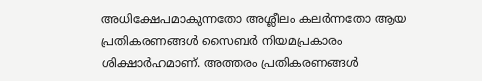അധിക്ഷേപമാകുന്നതോ അശ്ലീലം കലർന്നതോ ആയ പ്രതികരണങ്ങൾ സൈബർ നിയമപ്രകാരം ശിക്ഷാർഹമാണ്. അത്തരം പ്രതികരണങ്ങൾ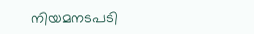നിയമനടപടി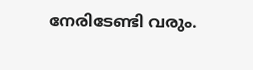നേരിടേണ്ടി വരും.